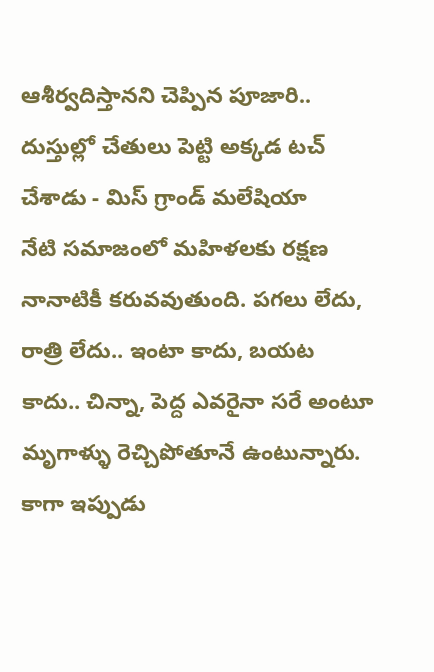ఆశీర్వదిస్తానని చెప్పిన పూజారి.. దుస్తుల్లో చేతులు పెట్టి అక్కడ టచ్ చేశాడు - మిస్ గ్రాండ్ మలేషియా
నేటి సమాజంలో మహిళలకు రక్షణ నానాటికీ కరువవుతుంది. పగలు లేదు, రాత్రి లేదు.. ఇంటా కాదు, బయట కాదు.. చిన్నా, పెద్ద ఎవరైనా సరే అంటూ మృగాళ్ళు రెచ్చిపోతూనే ఉంటున్నారు. కాగా ఇప్పుడు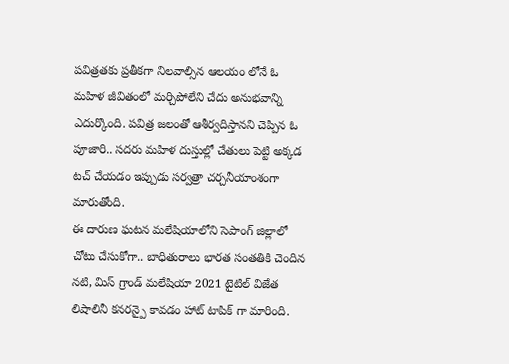పవిత్రతకు ప్రతీకగా నిలవాల్సిన ఆలయం లోనే ఓ మహిళ జీవితంలో మర్చిపోలేని చేదు అనుభవాన్ని ఎదుర్కొంది. పవిత్ర జలంతో ఆశీర్వదిస్తానని చెప్పిన ఓ పూజారి.. సదరు మహిళ దుస్తుల్లో చేతులు పెట్టి అక్కడ టచ్ చేయడం ఇప్పుడు సర్వత్రా చర్చనీయాంశంగా మారుతోంది.
ఈ దారుణ ఘటన మలేషియాలోని సెపాంగ్ జిల్లాలో చోటు చేసుకోగా.. బాధితురాలు భారత సంతతికి చెందిన నటి, మిస్ గ్రాండ్ మలేషియా 2021 టైటిల్ విజేత లిషాలినీ కనరన్పై కావడం హాట్ టాపిక్ గా మారింది.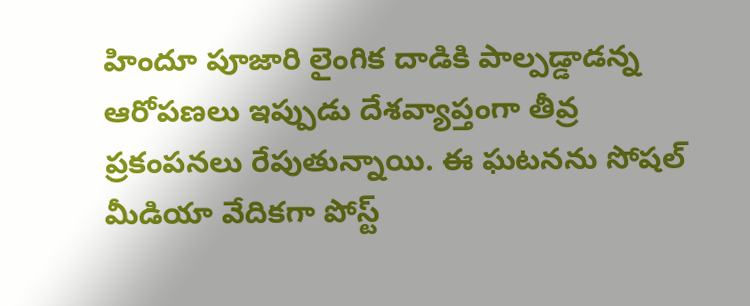హిందూ పూజారి లైంగిక దాడికి పాల్పడ్డాడన్న ఆరోపణలు ఇప్పుడు దేశవ్యాప్తంగా తీవ్ర ప్రకంపనలు రేపుతున్నాయి. ఈ ఘటనను సోషల్ మీడియా వేదికగా పోస్ట్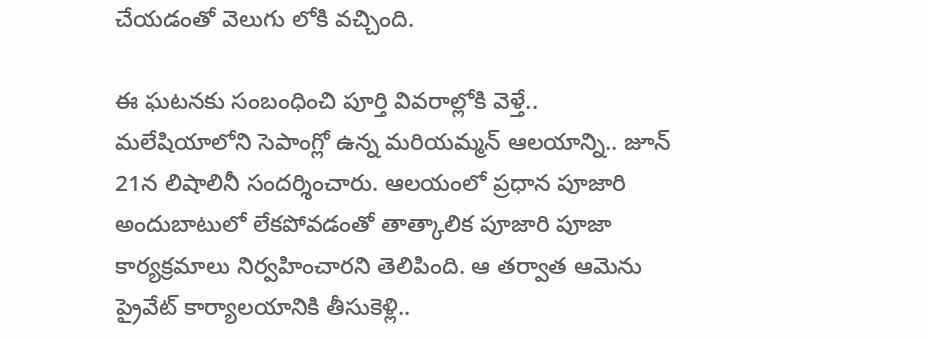చేయడంతో వెలుగు లోకి వచ్చింది.

ఈ ఘటనకు సంబంధించి పూర్తి వివరాల్లోకి వెళ్తే..
మలేషియాలోని సెపాంగ్లో ఉన్న మరియమ్మన్ ఆలయాన్ని.. జూన్ 21న లిషాలినీ సందర్శించారు. ఆలయంలో ప్రధాన పూజారి అందుబాటులో లేకపోవడంతో తాత్కాలిక పూజారి పూజా కార్యక్రమాలు నిర్వహించారని తెలిపింది. ఆ తర్వాత ఆమెను ప్రైవేట్ కార్యాలయానికి తీసుకెళ్లి..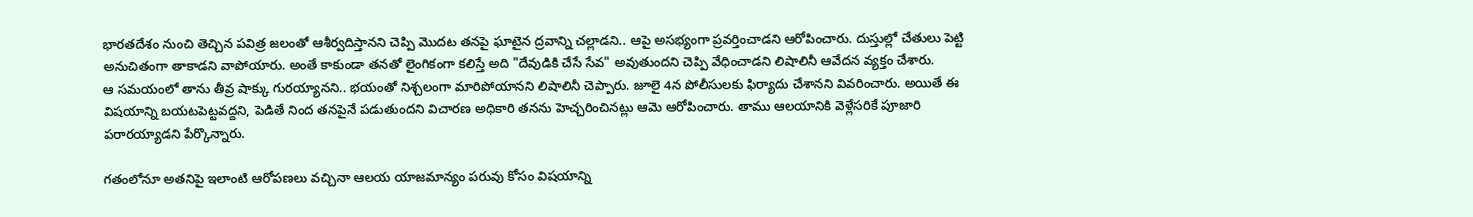భారతదేశం నుంచి తెచ్చిన పవిత్ర జలంతో ఆశీర్వదిస్తానని చెప్పి మొదట తనపై ఘాటైన ద్రవాన్ని చల్లాడని.. ఆపై అసభ్యంగా ప్రవర్తించాడని ఆరోపించారు. దుస్తుల్లో చేతులు పెట్టి అనుచితంగా తాకాడని వాపోయారు. అంతే కాకుండా తనతో లైంగికంగా కలిస్తే అది "దేవుడికి చేసే సేవ" అవుతుందని చెప్పి వేధించాడని లిషాలినీ ఆవేదన వ్యక్తం చేశారు.
ఆ సమయంలో తాను తీవ్ర షాక్కు గురయ్యానని.. భయంతో నిశ్చలంగా మారిపోయానని లిషాలినీ చెప్పారు. జూలై 4న పోలీసులకు ఫిర్యాదు చేశానని వివరించారు. అయితే ఈ విషయాన్ని బయటపెట్టవద్దని, పెడితే నింద తనపైనే పడుతుందని విచారణ అధికారి తనను హెచ్చరించినట్లు ఆమె ఆరోపించారు. తాము ఆలయానికి వెళ్లేసరికే పూజారి పరారయ్యాడని పేర్కొన్నారు.

గతంలోనూ అతనిపై ఇలాంటి ఆరోపణలు వచ్చినా ఆలయ యాజమాన్యం పరువు కోసం విషయాన్ని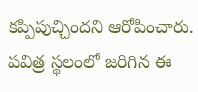కప్పిపుచ్చిందని ఆరోపించారు. పవిత్ర స్థలంలో జరిగిన ఈ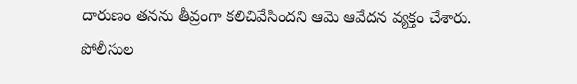దారుణం తనను తీవ్రంగా కలిచివేసిందని ఆమె ఆవేదన వ్యక్తం చేశారు.
పోలీసుల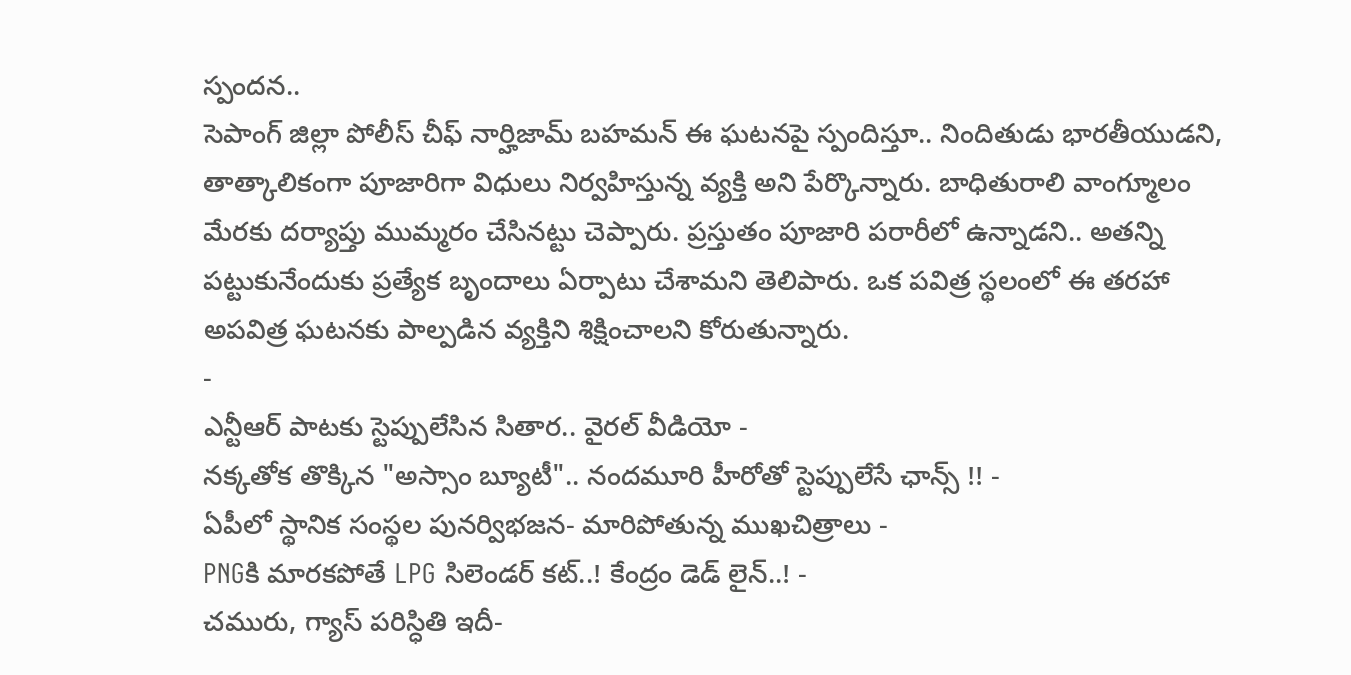స్పందన..
సెపాంగ్ జిల్లా పోలీస్ చీఫ్ నార్హిజామ్ బహమన్ ఈ ఘటనపై స్పందిస్తూ.. నిందితుడు భారతీయుడని, తాత్కాలికంగా పూజారిగా విధులు నిర్వహిస్తున్న వ్యక్తి అని పేర్కొన్నారు. బాధితురాలి వాంగ్మూలం మేరకు దర్యాప్తు ముమ్మరం చేసినట్టు చెప్పారు. ప్రస్తుతం పూజారి పరారీలో ఉన్నాడని.. అతన్ని పట్టుకునేందుకు ప్రత్యేక బృందాలు ఏర్పాటు చేశామని తెలిపారు. ఒక పవిత్ర స్థలంలో ఈ తరహా అపవిత్ర ఘటనకు పాల్పడిన వ్యక్తిని శిక్షించాలని కోరుతున్నారు.
-
ఎన్టీఆర్ పాటకు స్టెప్పులేసిన సితార.. వైరల్ వీడియో -
నక్కతోక తొక్కిన "అస్సాం బ్యూటీ".. నందమూరి హీరోతో స్టెప్పులేసే ఛాన్స్ !! -
ఏపీలో స్థానిక సంస్థల పునర్విభజన- మారిపోతున్న ముఖచిత్రాలు -
PNGకి మారకపోతే LPG సిలెండర్ కట్..! కేంద్రం డెడ్ లైన్..! -
చమురు, గ్యాస్ పరిస్ధితి ఇదీ-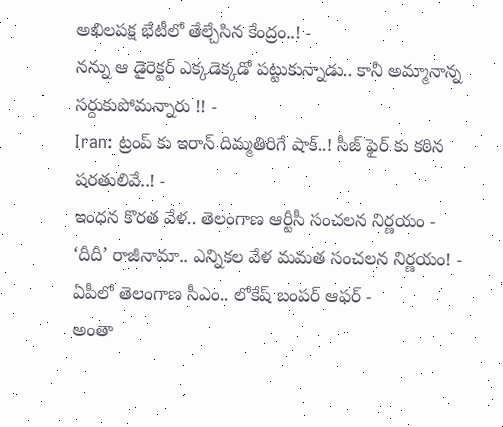అఖిలపక్ష భేటీలో తేల్చేసిన కేంద్రం..! -
నన్ను ఆ డైరెక్టర్ ఎక్కడెక్కడో పట్టుకున్నాడు.. కానీ అమ్మానాన్న సర్దుకుపోమన్నారు !! -
Iran: ట్రంప్ కు ఇరాన్ దిమ్మతిరిగే షాక్..! సీజ్ ఫైర్ కు కఠిన షరతులివే..! -
ఇంధన కొరత వేళ.. తెలంగాణ ఆర్టీసీ సంచలన నిర్ణయం -
‘దీదీ’ రాజీనామా.. ఎన్నికల వేళ మమత సంచలన నిర్ణయం! -
ఏపీలో తెలంగాణ సీఎం.. లోకేష్ బంపర్ ఆఫర్ -
అంతా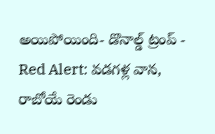అయిపోయింది- డొనాల్డ్ ట్రంప్ -
Red Alert: వడగళ్ల వాన, రాబోయే రెండు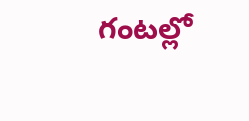గంటల్లో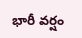భారీ వర్షం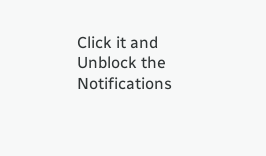Click it and Unblock the Notifications